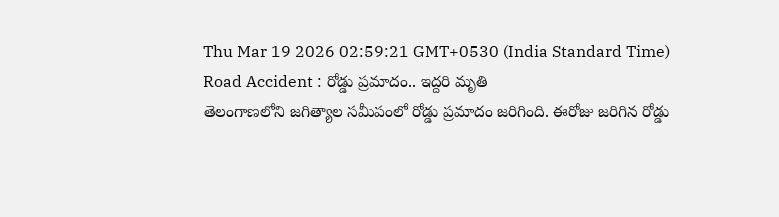Thu Mar 19 2026 02:59:21 GMT+0530 (India Standard Time)
Road Accident : రోడ్డు ప్రమాదం.. ఇద్దరి మృతి
తెలంగాణలోని జగిత్యాల సమీపంలో రోడ్డు ప్రమాదం జరిగింది. ఈరోజు జరిగిన రోడ్డు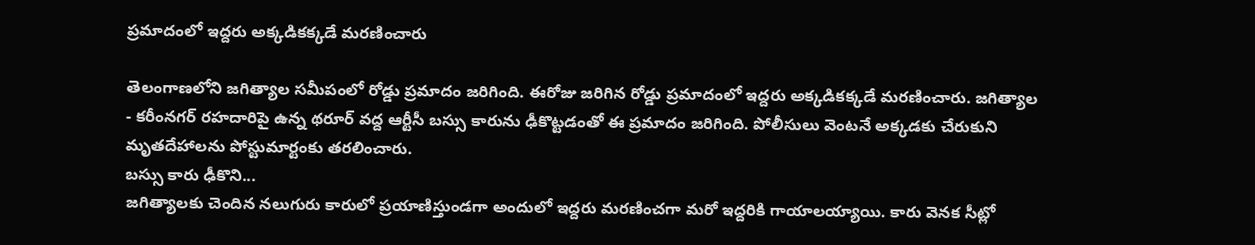ప్రమాదంలో ఇద్దరు అక్కడికక్కడే మరణించారు

తెలంగాణలోని జగిత్యాల సమీపంలో రోడ్డు ప్రమాదం జరిగింది. ఈరోజు జరిగిన రోడ్డు ప్రమాదంలో ఇద్దరు అక్కడికక్కడే మరణించారు. జగిత్యాల - కరీంనగర్ రహదారిపై ఉన్న థరూర్ వద్ద ఆర్టీసీ బస్సు కారును ఢీకొట్టడంతో ఈ ప్రమాదం జరిగింది. పోలీసులు వెంటనే అక్కడకు చేరుకుని మృతదేహాలను పోస్టుమార్టంకు తరలించారు.
బస్సు కారు ఢీకొని...
జగిత్యాలకు చెందిన నలుగురు కారులో ప్రయాణిస్తుండగా అందులో ఇద్దరు మరణించగా మరో ఇద్దరికి గాయాలయ్యాయి. కారు వెనక సీట్లో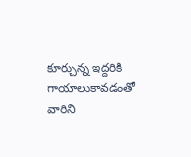కూర్చున్న ఇద్దరికి గాయాలుకావడంతో వారిని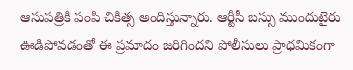ఆసుపత్రికి పంపి చికిత్స అందిస్తున్నారు. ఆర్టీసీ బస్సు ముందుటైరు ఊడిపోవడంతో ఈ ప్రమాదం జరిగిందని పోలీసులు ప్రాధమికంగా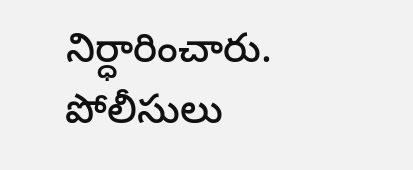నిర్ధారించారు. పోలీసులు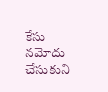కేసు నమోదు చేసుకుని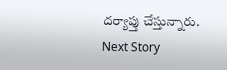దర్యాప్తు చేస్తున్నారు.
Next Story